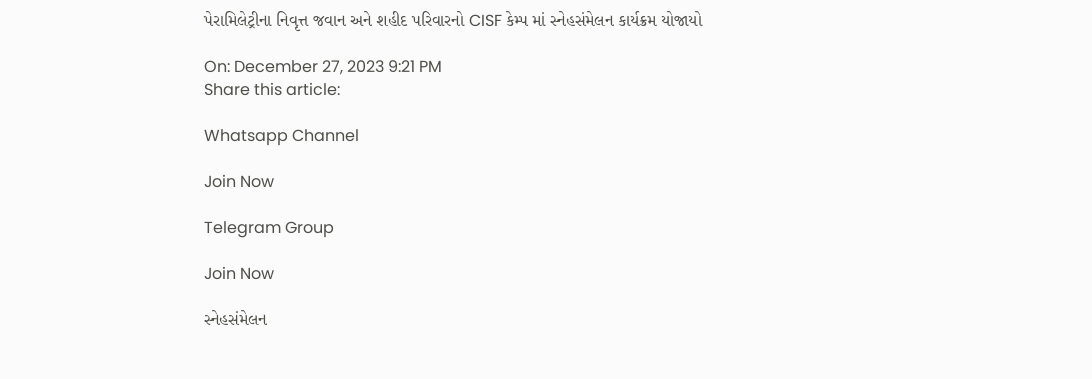પેરામિલેટ્રીના નિવૃત્ત જવાન અને શહીદ પરિવારનો CISF કેમ્પ માં સ્નેહસંમેલન કાર્યક્રમ યોજાયો

On: December 27, 2023 9:21 PM
Share this article:

Whatsapp Channel

Join Now

Telegram Group

Join Now

સ્નેહસંમેલન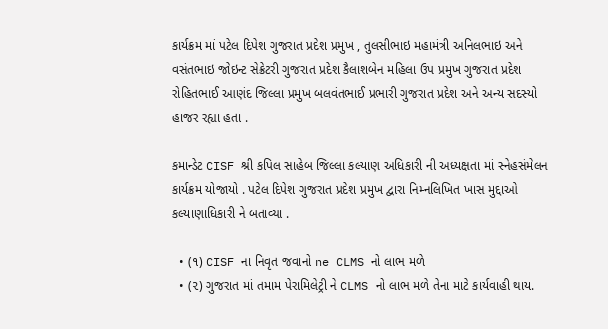કાર્યક્રમ માં પટેલ દિપેશ ગુજરાત પ્રદેશ પ્રમુખ , તુલસીભાઇ મહામંત્રી અનિલભાઇ અને વસંતભાઇ જોઇન્ટ સેક્રેટરી ગુજરાત પ્રદેશ કૈલાશબેન મહિલા ઉપ પ્રમુખ ગુજરાત પ્રદેશ રોહિતભાઈ આણંદ જિલ્લા પ્રમુખ બલવંતભાઈ પ્રભારી ગુજરાત પ્રદેશ અને અન્ય સદસ્યો હાજર રહ્યા હતા .

કમાન્ડેટ CISF શ્રી કપિલ સાહેબ જિલ્લા કલ્યાણ અધિકારી ની અધ્યક્ષતા માં સ્નેહસંમેલન કાર્યક્રમ યોજાયો . પટેલ દિપેશ ગુજરાત પ્રદેશ પ્રમુખ દ્વારા નિમ્નલિખિત ખાસ મુદ્દાઓ કલ્યાણાધિકારી ને બતાવ્યા .

  • (૧) CISF ના નિવૃત જવાનો ne CLMS નો લાભ મળે
  • (૨) ગુજરાત માં તમામ પેરામિલેટ્રી ને CLMS નો લાભ મળે તેના માટે કાર્યવાહી થાય.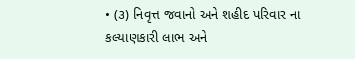• (૩) નિવૃત્ત જવાનો અને શહીદ પરિવાર ના કલ્યાણકારી લાભ અને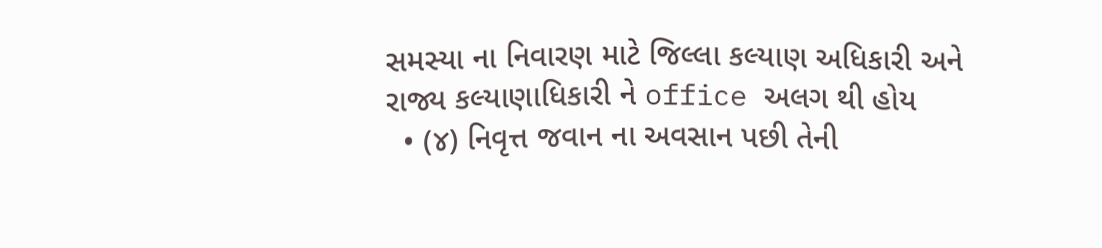સમસ્યા ના નિવારણ માટે જિલ્લા કલ્યાણ અધિકારી અને રાજ્ય કલ્યાણાધિકારી ને office અલગ થી હોય
  • (૪) નિવૃત્ત જવાન ના અવસાન પછી તેની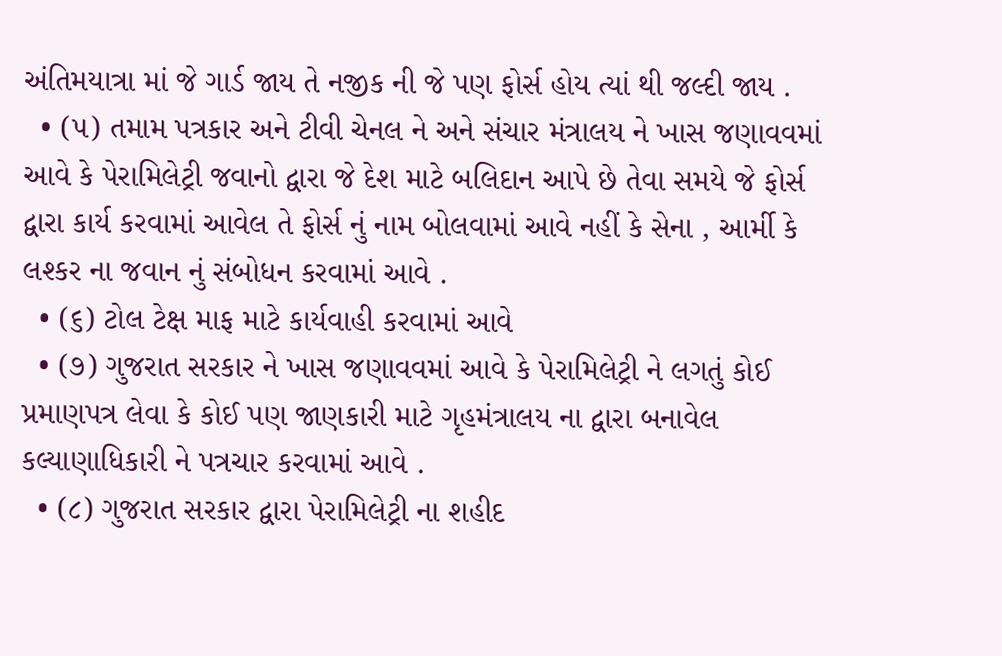અંતિમયાત્રા માં જે ગાર્ડ જાય તે નજીક ની જે પણ ફોર્સ હોય ત્યાં થી જલ્દી જાય .
  • (૫) તમામ પત્રકાર અને ટીવી ચેનલ ને અને સંચાર મંત્રાલય ને ખાસ જણાવવમાં આવે કે પેરામિલેટ્રી જવાનો દ્વારા જે દેશ માટે બલિદાન આપે છે તેવા સમયે જે ફોર્સ દ્વારા કાર્ય કરવામાં આવેલ તે ફોર્સ નું નામ બોલવામાં આવે નહીં કે સેના , આર્મી કે લશ્કર ના જવાન નું સંબોધન કરવામાં આવે .
  • (૬) ટોલ ટેક્ષ માફ માટે કાર્યવાહી કરવામાં આવે
  • (૭) ગુજરાત સરકાર ને ખાસ જણાવવમાં આવે કે પેરામિલેટ્રી ને લગતું કોઈ પ્રમાણપત્ર લેવા કે કોઈ પણ જાણકારી માટે ગૃહમંત્રાલય ના દ્વારા બનાવેલ કલ્યાણાધિકારી ને પત્રચાર કરવામાં આવે .
  • (૮) ગુજરાત સરકાર દ્વારા પેરામિલેટ્રી ના શહીદ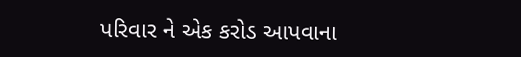પરિવાર ને એક કરોડ આપવાના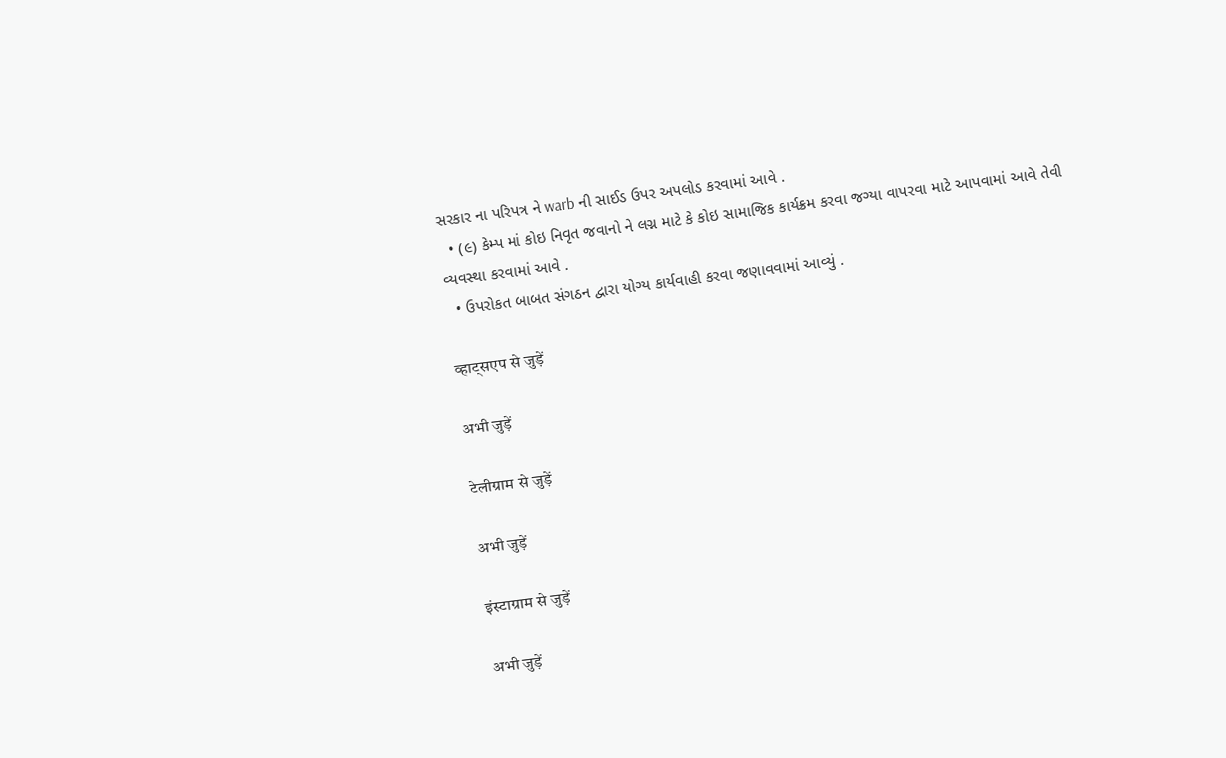સરકાર ના પરિપત્ર ને warb ની સાઈડ ઉપર અપલોડ કરવામાં આવે .
  • (૯) કેમ્પ માં કોઇ નિવૃત જવાનો ને લગ્ન માટે કે કોઇ સામાજિક કાર્યક્રમ કરવા જગ્યા વાપરવા માટે આપવામાં આવે તેવી વ્યવસ્થા કરવામાં આવે .
  • ઉપરોકત બાબત સંગઠન દ્વારા યોગ્ય કાર્યવાહી કરવા જણાવવામાં આવ્યું .

व्हाट्सएप से जुड़ें

अभी जुड़ें

टेलीग्राम से जुड़ें

अभी जुड़ें

इंस्टाग्राम से जुड़ें

अभी जुड़ें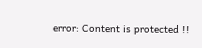error: Content is protected !!